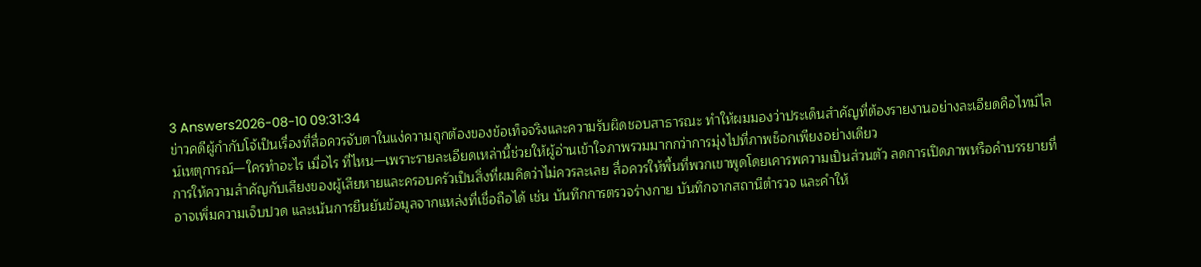3 Answers2026-08-10 09:31:34
ข่าวคดีผู้กำกับโจ้เป็นเรื่องที่สื่อควรจับตาในแง่ความถูกต้องของข้อเท็จจริงและความรับผิดชอบสาธารณะ ทำให้ผมมองว่าประเด็นสำคัญที่ต้องรายงานอย่างละเอียดคือไทม์ไลน์เหตุการณ์—ใครทำอะไร เมื่อไร ที่ไหน—เพราะรายละเอียดเหล่านี้ช่วยให้ผู้อ่านเข้าใจภาพรวมมากกว่าการมุ่งไปที่ภาพช็อกเพียงอย่างเดียว
การให้ความสำคัญกับเสียงของผู้เสียหายและครอบครัวเป็นสิ่งที่ผมคิดว่าไม่ควรละเลย สื่อควรให้พื้นที่พวกเขาพูดโดยเคารพความเป็นส่วนตัว ลดการเปิดภาพหรือคำบรรยายที่อาจเพิ่มความเจ็บปวด และเน้นการยืนยันข้อมูลจากแหล่งที่เชื่อถือได้ เช่น บันทึกการตรวจร่างกาย บันทึกจากสถานีตำรวจ และคำให้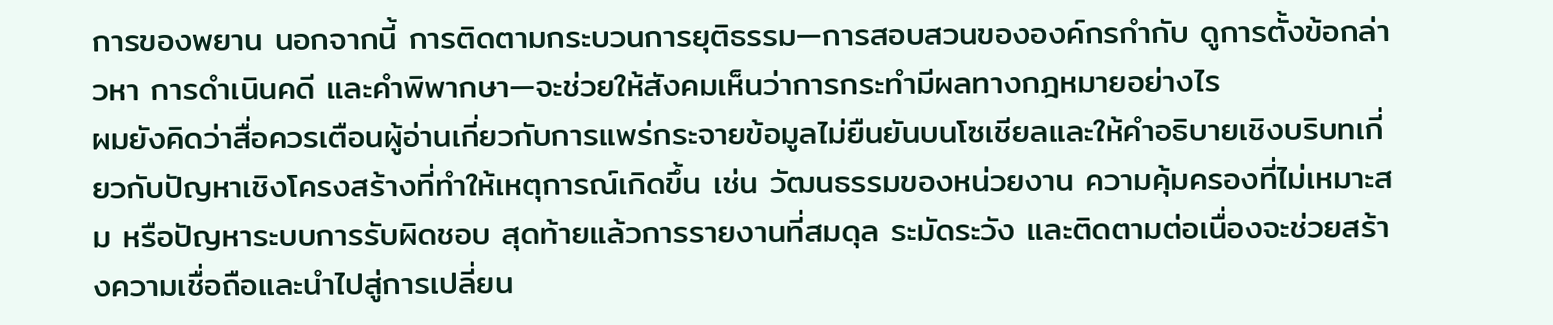การของพยาน นอกจากนี้ การติดตามกระบวนการยุติธรรม—การสอบสวนขององค์กรกำกับ ดูการตั้งข้อกล่าวหา การดำเนินคดี และคำพิพากษา—จะช่วยให้สังคมเห็นว่าการกระทำมีผลทางกฎหมายอย่างไร
ผมยังคิดว่าสื่อควรเตือนผู้อ่านเกี่ยวกับการแพร่กระจายข้อมูลไม่ยืนยันบนโซเชียลและให้คำอธิบายเชิงบริบทเกี่ยวกับปัญหาเชิงโครงสร้างที่ทำให้เหตุการณ์เกิดขึ้น เช่น วัฒนธรรมของหน่วยงาน ความคุ้มครองที่ไม่เหมาะสม หรือปัญหาระบบการรับผิดชอบ สุดท้ายแล้วการรายงานที่สมดุล ระมัดระวัง และติดตามต่อเนื่องจะช่วยสร้างความเชื่อถือและนำไปสู่การเปลี่ยน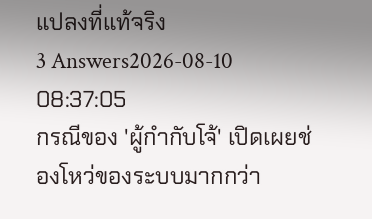แปลงที่แท้จริง
3 Answers2026-08-10 08:37:05
กรณีของ 'ผู้กำกับโจ้' เปิดเผยช่องโหว่ของระบบมากกว่า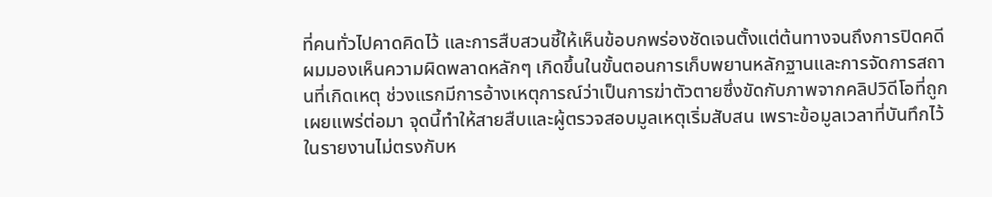ที่คนทั่วไปคาดคิดไว้ และการสืบสวนชี้ให้เห็นข้อบกพร่องชัดเจนตั้งแต่ต้นทางจนถึงการปิดคดี
ผมมองเห็นความผิดพลาดหลักๆ เกิดขึ้นในขั้นตอนการเก็บพยานหลักฐานและการจัดการสถานที่เกิดเหตุ ช่วงแรกมีการอ้างเหตุการณ์ว่าเป็นการฆ่าตัวตายซึ่งขัดกับภาพจากคลิปวิดีโอที่ถูกเผยแพร่ต่อมา จุดนี้ทำให้สายสืบและผู้ตรวจสอบมูลเหตุเริ่มสับสน เพราะข้อมูลเวลาที่บันทึกไว้ในรายงานไม่ตรงกับห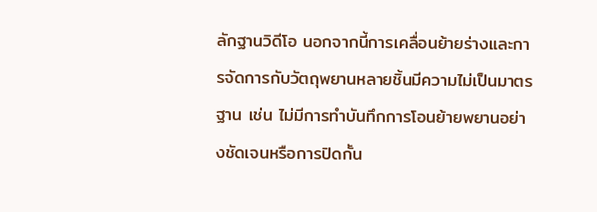ลักฐานวิดีโอ นอกจากนี้การเคลื่อนย้ายร่างและการจัดการกับวัตถุพยานหลายชิ้นมีความไม่เป็นมาตรฐาน เช่น ไม่มีการทำบันทึกการโอนย้ายพยานอย่างชัดเจนหรือการปิดกั้น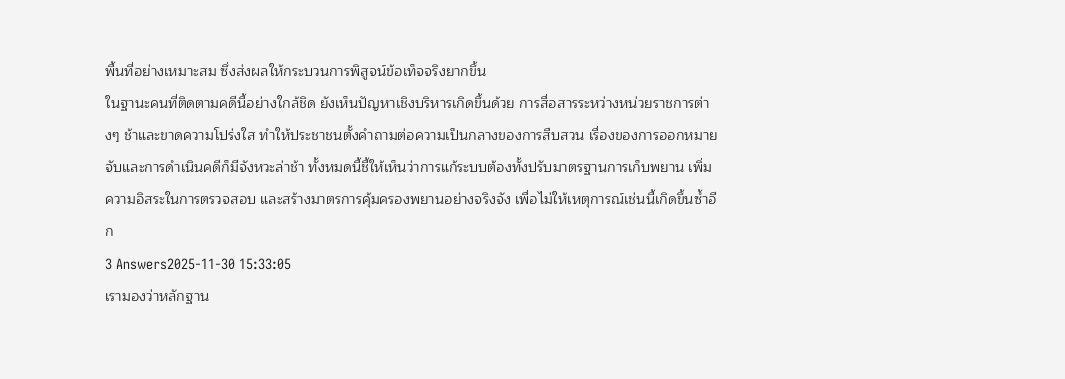พื้นที่อย่างเหมาะสม ซึ่งส่งผลให้กระบวนการพิสูจน์ข้อเท็จจริงยากขึ้น
ในฐานะคนที่ติดตามคดีนี้อย่างใกล้ชิด ยังเห็นปัญหาเชิงบริหารเกิดขึ้นด้วย การสื่อสารระหว่างหน่วยราชการต่างๆ ช้าและขาดความโปร่งใส ทำให้ประชาชนตั้งคำถามต่อความเป็นกลางของการสืบสวน เรื่องของการออกหมายจับและการดำเนินคดีก็มีจังหวะล่าช้า ทั้งหมดนี้ชี้ให้เห็นว่าการแก้ระบบต้องทั้งปรับมาตรฐานการเก็บพยาน เพิ่มความอิสระในการตรวจสอบ และสร้างมาตรการคุ้มครองพยานอย่างจริงจัง เพื่อไม่ให้เหตุการณ์เช่นนี้เกิดขึ้นซ้ำอีก
3 Answers2025-11-30 15:33:05
เรามองว่าหลักฐาน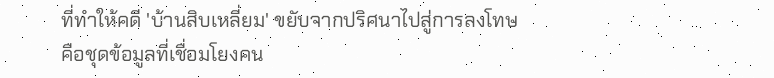ที่ทำให้คดี 'บ้านสิบเหลี่ยม' ขยับจากปริศนาไปสู่การลงโทษคือชุดข้อมูลที่เชื่อมโยงคน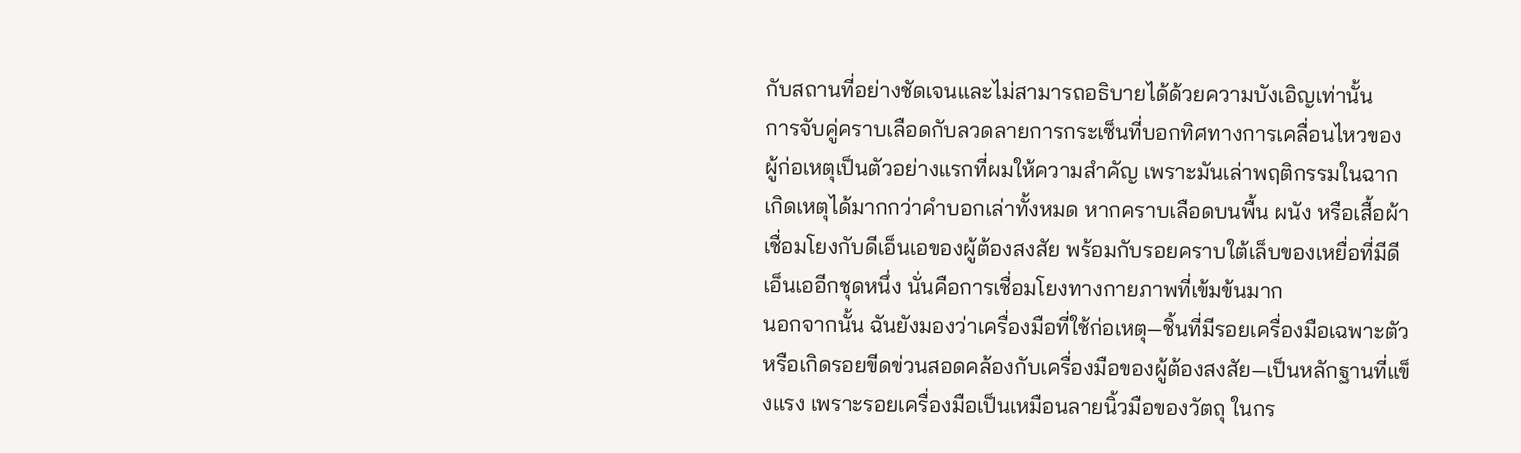กับสถานที่อย่างชัดเจนและไม่สามารถอธิบายได้ด้วยความบังเอิญเท่านั้น
การจับคู่คราบเลือดกับลวดลายการกระเซ็นที่บอกทิศทางการเคลื่อนไหวของผู้ก่อเหตุเป็นตัวอย่างแรกที่ผมให้ความสำคัญ เพราะมันเล่าพฤติกรรมในฉากเกิดเหตุได้มากกว่าคำบอกเล่าทั้งหมด หากคราบเลือดบนพื้น ผนัง หรือเสื้อผ้าเชื่อมโยงกับดีเอ็นเอของผู้ต้องสงสัย พร้อมกับรอยคราบใต้เล็บของเหยื่อที่มีดีเอ็นเออีกชุดหนึ่ง นั่นคือการเชื่อมโยงทางกายภาพที่เข้มข้นมาก
นอกจากนั้น ฉันยังมองว่าเครื่องมือที่ใช้ก่อเหตุ—ชิ้นที่มีรอยเครื่องมือเฉพาะตัวหรือเกิดรอยขีดข่วนสอดคล้องกับเครื่องมือของผู้ต้องสงสัย—เป็นหลักฐานที่แข็งแรง เพราะรอยเครื่องมือเป็นเหมือนลายนิ้วมือของวัตถุ ในกร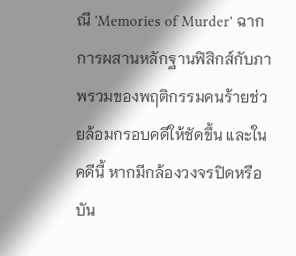ณี 'Memories of Murder' ฉากการผสานหลักฐานฟิสิกส์กับภาพรวมของพฤติกรรมคนร้ายช่วยล้อมกรอบคดีให้ชัดขึ้น และในคดีนี้ หากมีกล้องวงจรปิดหรือบัน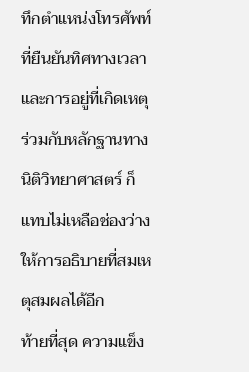ทึกตำแหน่งโทรศัพท์ที่ยืนยันทิศทางเวลาและการอยู่ที่เกิดเหตุร่วมกับหลักฐานทางนิติวิทยาศาสตร์ ก็แทบไม่เหลือช่องว่างให้การอธิบายที่สมเหตุสมผลได้อีก
ท้ายที่สุด ความแข็ง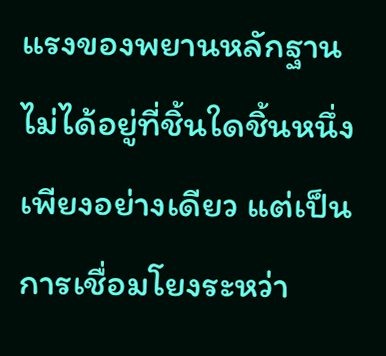แรงของพยานหลักฐานไม่ได้อยู่ที่ชิ้นใดชิ้นหนึ่งเพียงอย่างเดียว แต่เป็นการเชื่อมโยงระหว่า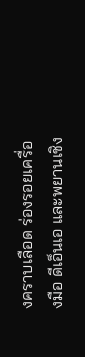งคราบเลือด ร่องรอยเครื่องมือ ดีเอ็นเอ และพยานเชิง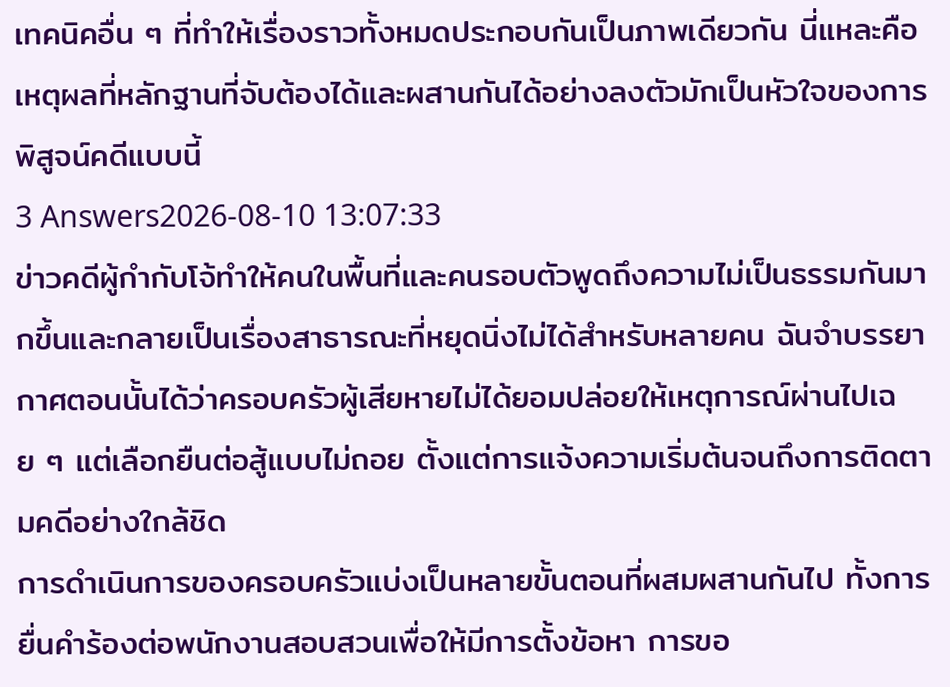เทคนิคอื่น ๆ ที่ทำให้เรื่องราวทั้งหมดประกอบกันเป็นภาพเดียวกัน นี่แหละคือเหตุผลที่หลักฐานที่จับต้องได้และผสานกันได้อย่างลงตัวมักเป็นหัวใจของการพิสูจน์คดีแบบนี้
3 Answers2026-08-10 13:07:33
ข่าวคดีผู้กำกับโจ้ทำให้คนในพื้นที่และคนรอบตัวพูดถึงความไม่เป็นธรรมกันมากขึ้นและกลายเป็นเรื่องสาธารณะที่หยุดนิ่งไม่ได้สำหรับหลายคน ฉันจำบรรยากาศตอนนั้นได้ว่าครอบครัวผู้เสียหายไม่ได้ยอมปล่อยให้เหตุการณ์ผ่านไปเฉย ๆ แต่เลือกยืนต่อสู้แบบไม่ถอย ตั้งแต่การแจ้งความเริ่มต้นจนถึงการติดตามคดีอย่างใกล้ชิด
การดำเนินการของครอบครัวแบ่งเป็นหลายขั้นตอนที่ผสมผสานกันไป ทั้งการยื่นคำร้องต่อพนักงานสอบสวนเพื่อให้มีการตั้งข้อหา การขอ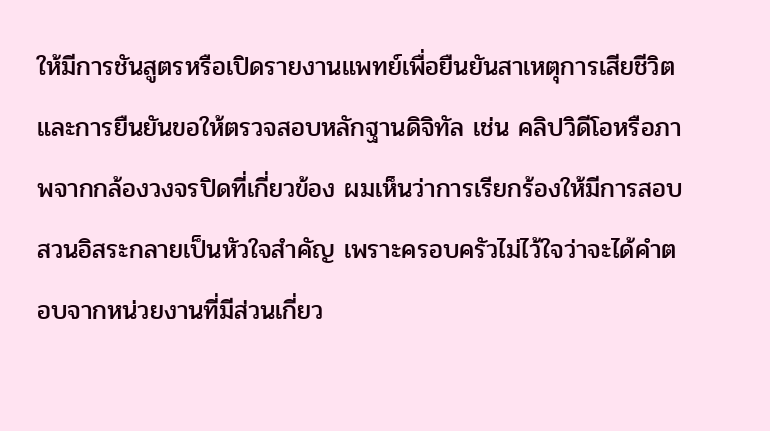ให้มีการชันสูตรหรือเปิดรายงานแพทย์เพื่อยืนยันสาเหตุการเสียชีวิต และการยืนยันขอให้ตรวจสอบหลักฐานดิจิทัล เช่น คลิปวิดีโอหรือภาพจากกล้องวงจรปิดที่เกี่ยวข้อง ผมเห็นว่าการเรียกร้องให้มีการสอบสวนอิสระกลายเป็นหัวใจสำคัญ เพราะครอบครัวไม่ไว้ใจว่าจะได้คำตอบจากหน่วยงานที่มีส่วนเกี่ยว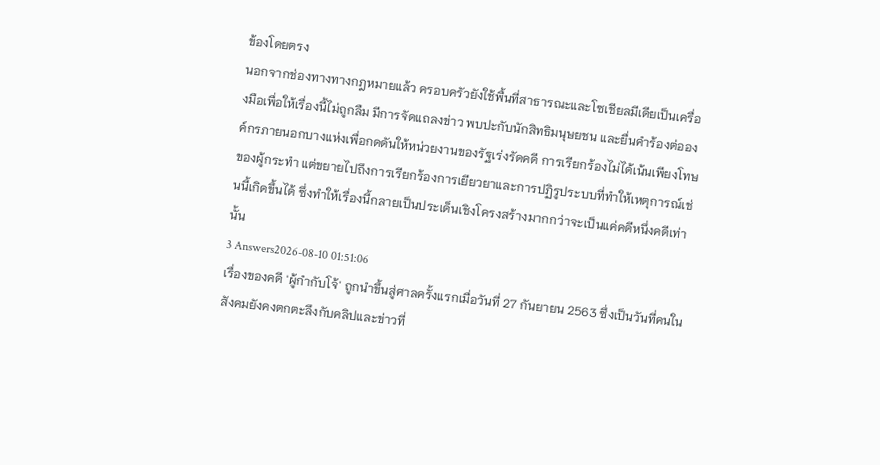ข้องโดยตรง
นอกจากช่องทางทางกฎหมายแล้ว ครอบครัวยังใช้พื้นที่สาธารณะและโซเชียลมีเดียเป็นเครื่องมือเพื่อให้เรื่องนี้ไม่ถูกลืม มีการจัดแถลงข่าว พบปะกับนักสิทธิมนุษยชน และยื่นคำร้องต่อองค์กรภายนอกบางแห่งเพื่อกดดันให้หน่วยงานของรัฐเร่งรัดคดี การเรียกร้องไม่ได้เน้นเพียงโทษของผู้กระทำ แต่ขยายไปถึงการเรียกร้องการเยียวยาและการปฏิรูประบบที่ทำให้เหตุการณ์เช่นนี้เกิดขึ้นได้ ซึ่งทำให้เรื่องนี้กลายเป็นประเด็นเชิงโครงสร้างมากกว่าจะเป็นแค่คดีหนึ่งคดีเท่านั้น
3 Answers2026-08-10 01:51:06
เรื่องของคดี 'ผู้กำกับโจ้' ถูกนำขึ้นสู่ศาลครั้งแรกเมื่อวันที่ 27 กันยายน 2563 ซึ่งเป็นวันที่คนในสังคมยังคงตกตะลึงกับคลิปและข่าวที่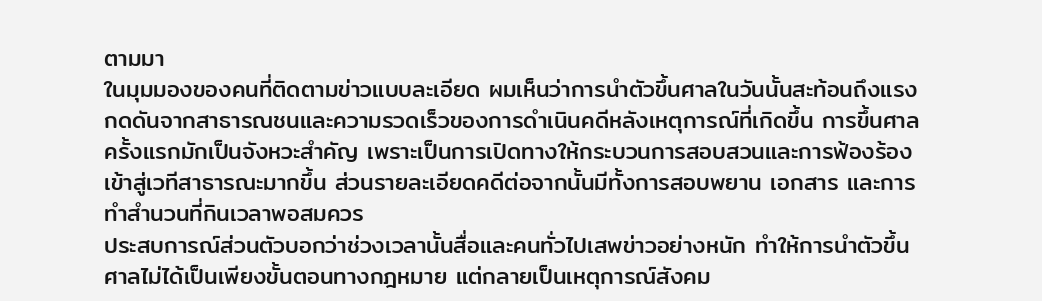ตามมา
ในมุมมองของคนที่ติดตามข่าวแบบละเอียด ผมเห็นว่าการนำตัวขึ้นศาลในวันนั้นสะท้อนถึงแรงกดดันจากสาธารณชนและความรวดเร็วของการดำเนินคดีหลังเหตุการณ์ที่เกิดขึ้น การขึ้นศาลครั้งแรกมักเป็นจังหวะสำคัญ เพราะเป็นการเปิดทางให้กระบวนการสอบสวนและการฟ้องร้องเข้าสู่เวทีสาธารณะมากขึ้น ส่วนรายละเอียดคดีต่อจากนั้นมีทั้งการสอบพยาน เอกสาร และการทำสำนวนที่กินเวลาพอสมควร
ประสบการณ์ส่วนตัวบอกว่าช่วงเวลานั้นสื่อและคนทั่วไปเสพข่าวอย่างหนัก ทำให้การนำตัวขึ้นศาลไม่ได้เป็นเพียงขั้นตอนทางกฎหมาย แต่กลายเป็นเหตุการณ์สังคม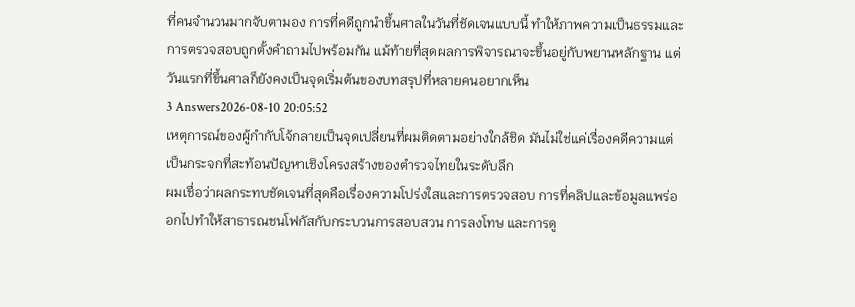ที่คนจำนวนมากจับตามอง การที่คดีถูกนำขึ้นศาลในวันที่ชัดเจนแบบนี้ ทำให้ภาพความเป็นธรรมและการตรวจสอบถูกตั้งคำถามไปพร้อมกัน แม้ท้ายที่สุดผลการพิจารณาจะขึ้นอยู่กับพยานหลักฐาน แต่วันแรกที่ขึ้นศาลก็ยังคงเป็นจุดเริ่มต้นของบทสรุปที่หลายคนอยากเห็น
3 Answers2026-08-10 20:05:52
เหตุการณ์ของผู้กำกับโจ้กลายเป็นจุดเปลี่ยนที่ผมติดตามอย่างใกล้ชิด มันไม่ใช่แค่เรื่องคดีความแต่เป็นกระจกที่สะท้อนปัญหาเชิงโครงสร้างของตำรวจไทยในระดับลึก
ผมเชื่อว่าผลกระทบชัดเจนที่สุดคือเรื่องความโปร่งใสและการตรวจสอบ การที่คลิปและข้อมูลแพร่ออกไปทำให้สาธารณชนโฟกัสกับกระบวนการสอบสวน การลงโทษ และการดู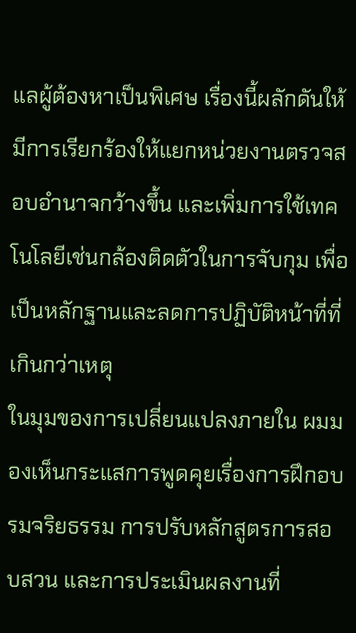แลผู้ต้องหาเป็นพิเศษ เรื่องนี้ผลักดันให้มีการเรียกร้องให้แยกหน่วยงานตรวจสอบอำนาจกว้างขึ้น และเพิ่มการใช้เทคโนโลยีเช่นกล้องติดตัวในการจับกุม เพื่อเป็นหลักฐานและลดการปฏิบัติหน้าที่ที่เกินกว่าเหตุ
ในมุมของการเปลี่ยนแปลงภายใน ผมมองเห็นกระแสการพูดคุยเรื่องการฝึกอบรมจริยธรรม การปรับหลักสูตรการสอบสวน และการประเมินผลงานที่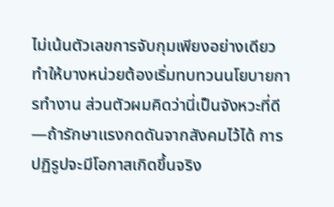ไม่เน้นตัวเลขการจับกุมเพียงอย่างเดียว ทำให้บางหน่วยต้องเริ่มทบทวนนโยบายการทำงาน ส่วนตัวผมคิดว่านี่เป็นจังหวะที่ดี—ถ้ารักษาแรงกดดันจากสังคมไว้ได้ การปฏิรูปจะมีโอกาสเกิดขึ้นจริง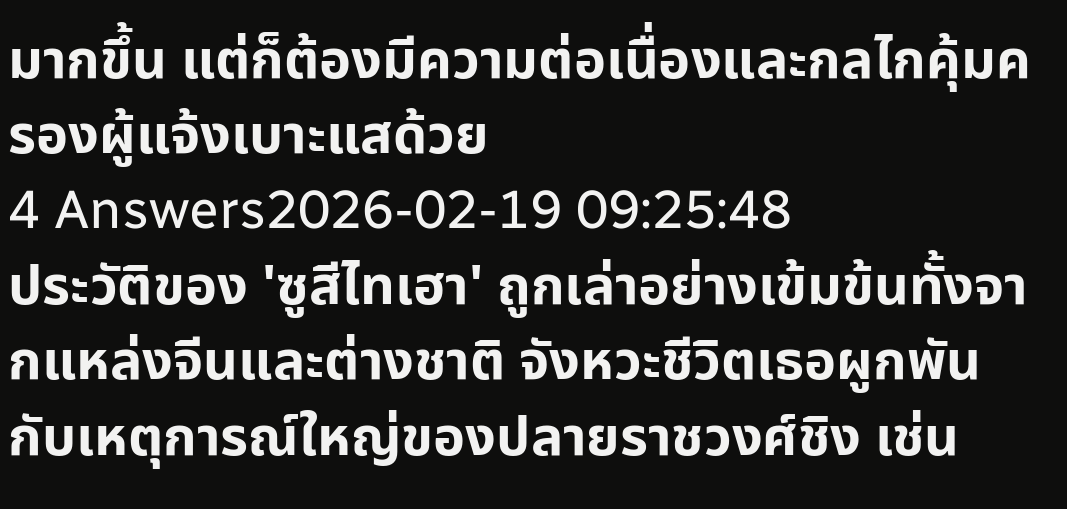มากขึ้น แต่ก็ต้องมีความต่อเนื่องและกลไกคุ้มครองผู้แจ้งเบาะแสด้วย
4 Answers2026-02-19 09:25:48
ประวัติของ 'ซูสีไทเฮา' ถูกเล่าอย่างเข้มข้นทั้งจากแหล่งจีนและต่างชาติ จังหวะชีวิตเธอผูกพันกับเหตุการณ์ใหญ่ของปลายราชวงศ์ชิง เช่น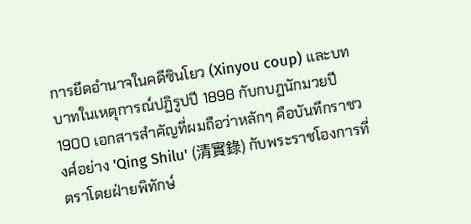การยึดอำนาจในคดีซินโยว (Xinyou coup) และบทบาทในเหตุการณ์ปฏิรูปปี 1898 กับกบฏนักมวยปี 1900 เอกสารสำคัญที่ผมถือว่าหลักๆ คือบันทึกราชวงศ์อย่าง 'Qing Shilu' (清實錄) กับพระราชโองการที่ตราโดยฝ่ายพิทักษ์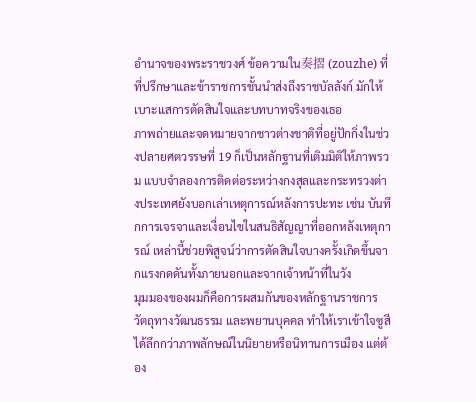อำนาจของพระราชวงศ์ ข้อความใน奏摺 (zouzhe) ที่ที่ปรึกษาและข้าราชการชั้นนำส่งถึงราชบัลลังก์ มักให้เบาะแสการตัดสินใจและบทบาทจริงของเธอ
ภาพถ่ายและจดหมายจากชาวต่างชาติที่อยู่ปักกิ่งในช่วงปลายศตวรรษที่ 19 ก็เป็นหลักฐานที่เติมมิติให้ภาพรวม แบบจำลองการติดต่อระหว่างกงสุลและกระทรวงต่างประเทศยังบอกเล่าเหตุการณ์หลังการปะทะ เช่น บันทึกการเจรจาและเงื่อนไขในสนธิสัญญาที่ออกหลังเหตุการณ์ เหล่านี้ช่วยพิสูจน์ว่าการตัดสินใจบางครั้งเกิดขึ้นจากแรงกดดันทั้งภายนอกและจากเจ้าหน้าที่ในวัง
มุมมองของผมก็คือการผสมกันของหลักฐานราชการ วัตถุทางวัฒนธรรม และพยานบุคคล ทำให้เราเข้าใจซูสีได้ลึกกว่าภาพลักษณ์ในนิยายหรือนิทานการเมือง แต่ต้อง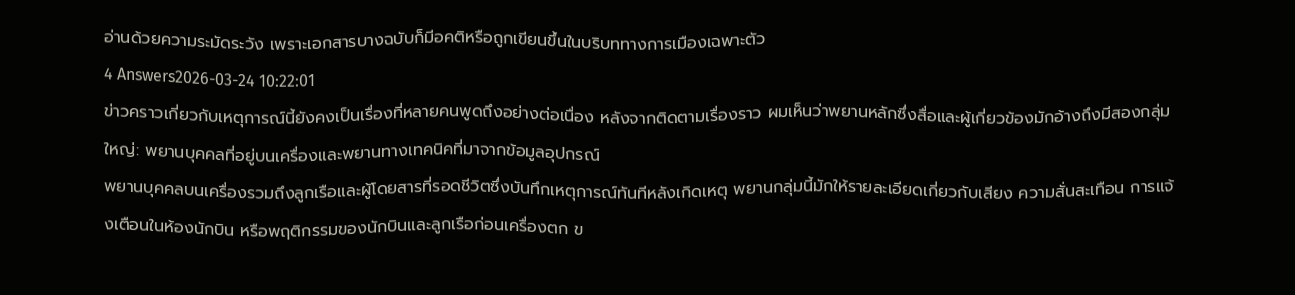อ่านด้วยความระมัดระวัง เพราะเอกสารบางฉบับก็มีอคติหรือถูกเขียนขึ้นในบริบททางการเมืองเฉพาะตัว
4 Answers2026-03-24 10:22:01
ข่าวคราวเกี่ยวกับเหตุการณ์นี้ยังคงเป็นเรื่องที่หลายคนพูดถึงอย่างต่อเนื่อง หลังจากติดตามเรื่องราว ผมเห็นว่าพยานหลักซึ่งสื่อและผู้เกี่ยวข้องมักอ้างถึงมีสองกลุ่มใหญ่: พยานบุคคลที่อยู่บนเครื่องและพยานทางเทคนิคที่มาจากข้อมูลอุปกรณ์
พยานบุคคลบนเครื่องรวมถึงลูกเรือและผู้โดยสารที่รอดชีวิตซึ่งบันทึกเหตุการณ์ทันทีหลังเกิดเหตุ พยานกลุ่มนี้มักให้รายละเอียดเกี่ยวกับเสียง ความสั่นสะเทือน การแจ้งเตือนในห้องนักบิน หรือพฤติกรรมของนักบินและลูกเรือก่อนเครื่องตก ข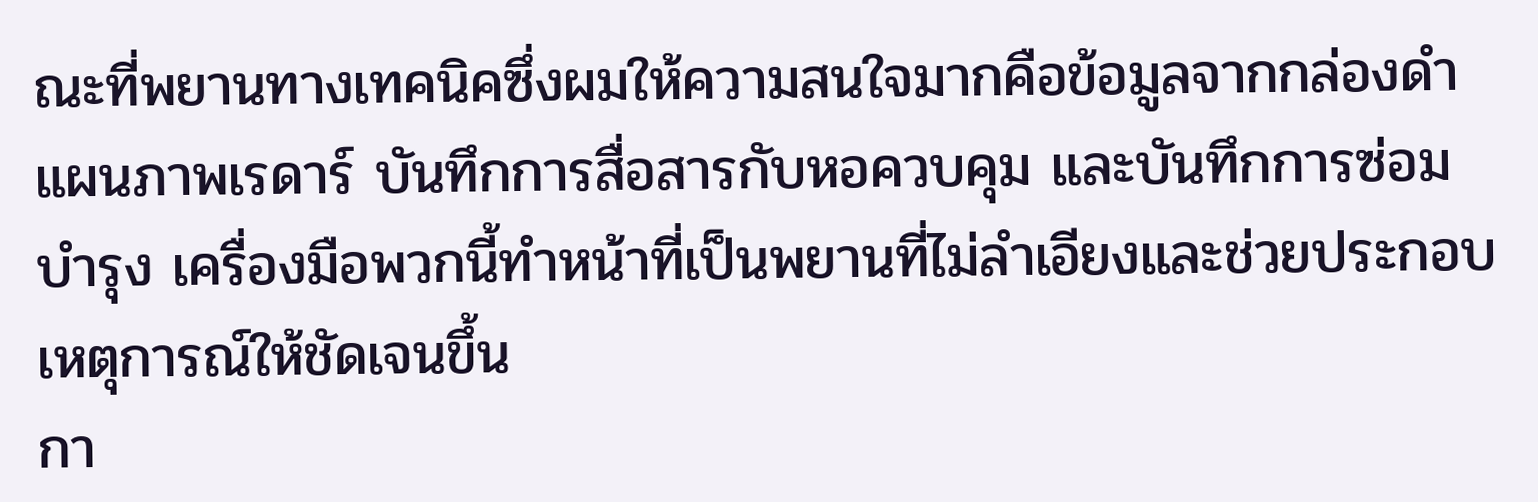ณะที่พยานทางเทคนิคซึ่งผมให้ความสนใจมากคือข้อมูลจากกล่องดำ แผนภาพเรดาร์ บันทึกการสื่อสารกับหอควบคุม และบันทึกการซ่อมบำรุง เครื่องมือพวกนี้ทำหน้าที่เป็นพยานที่ไม่ลำเอียงและช่วยประกอบเหตุการณ์ให้ชัดเจนขึ้น
กา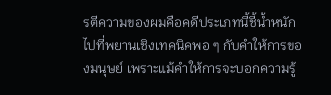รตีความของผมคือคดีประเภทนี้ชี้น้ำหนักไปที่พยานเชิงเทคนิคพอ ๆ กับคำให้การของมนุษย์ เพราะแม้คำให้การจะบอกความรู้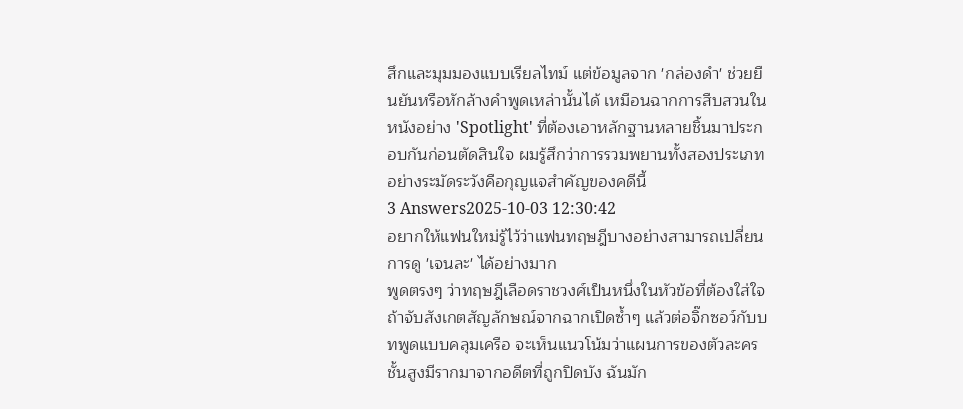สึกและมุมมองแบบเรียลไทม์ แต่ข้อมูลจาก 'กล่องดำ' ช่วยยืนยันหรือหักล้างคำพูดเหล่านั้นได้ เหมือนฉากการสืบสวนในหนังอย่าง 'Spotlight' ที่ต้องเอาหลักฐานหลายชิ้นมาประกอบกันก่อนตัดสินใจ ผมรู้สึกว่าการรวมพยานทั้งสองประเภทอย่างระมัดระวังคือกุญแจสำคัญของคดีนี้
3 Answers2025-10-03 12:30:42
อยากให้แฟนใหม่รู้ไว้ว่าแฟนทฤษฎีบางอย่างสามารถเปลี่ยนการดู 'เจนละ' ได้อย่างมาก
พูดตรงๆ ว่าทฤษฎีเลือดราชวงศ์เป็นหนึ่งในหัวข้อที่ต้องใส่ใจ ถ้าจับสังเกตสัญลักษณ์จากฉากเปิดซ้ำๆ แล้วต่อจิ๊กซอว์กับบทพูดแบบคลุมเครือ จะเห็นแนวโน้มว่าแผนการของตัวละครชั้นสูงมีรากมาจากอดีตที่ถูกปิดบัง ฉันมัก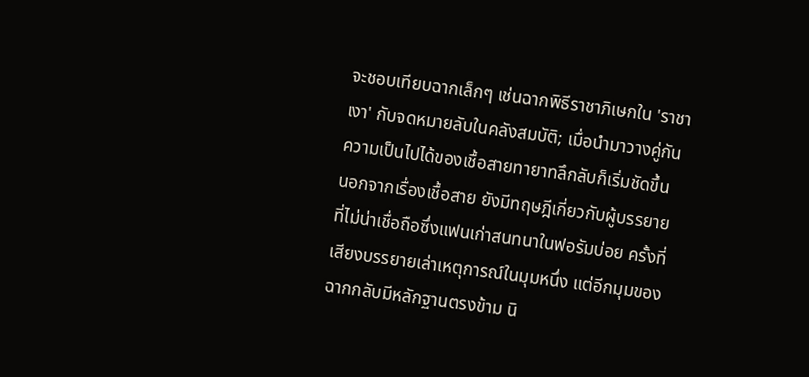จะชอบเทียบฉากเล็กๆ เช่นฉากพิธีราชาภิเษกใน 'ราชาเงา' กับจดหมายลับในคลังสมบัติ; เมื่อนำมาวางคู่กัน ความเป็นไปได้ของเชื้อสายทายาทลึกลับก็เริ่มชัดขึ้น
นอกจากเรื่องเชื้อสาย ยังมีทฤษฎีเกี่ยวกับผู้บรรยายที่ไม่น่าเชื่อถือซึ่งแฟนเก่าสนทนาในฟอรัมบ่อย ครั้งที่เสียงบรรยายเล่าเหตุการณ์ในมุมหนึ่ง แต่อีกมุมของฉากกลับมีหลักฐานตรงข้าม นิ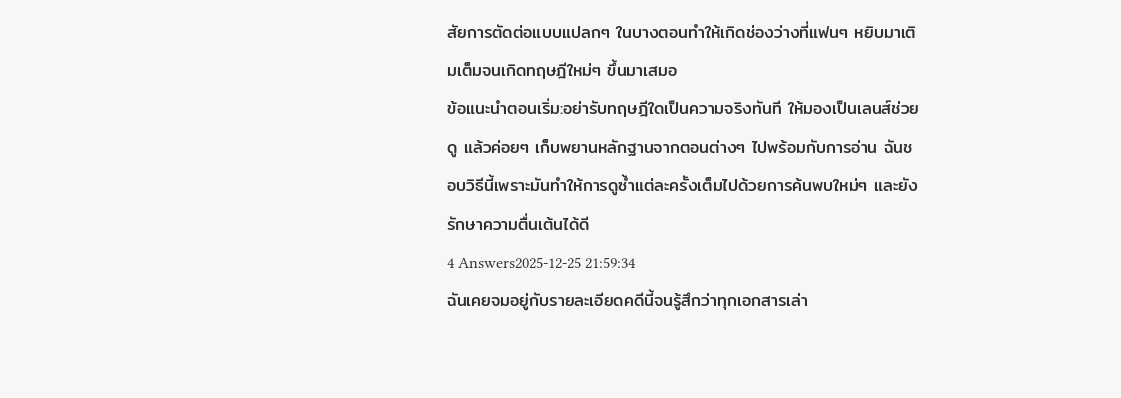สัยการตัดต่อแบบแปลกๆ ในบางตอนทำให้เกิดช่องว่างที่แฟนๆ หยิบมาเติมเต็มจนเกิดทฤษฎีใหม่ๆ ขึ้นมาเสมอ
ข้อแนะนำตอนเริ่ม:อย่ารับทฤษฎีใดเป็นความจริงทันที ให้มองเป็นเลนส์ช่วยดู แล้วค่อยๆ เก็บพยานหลักฐานจากตอนต่างๆ ไปพร้อมกับการอ่าน ฉันชอบวิธีนี้เพราะมันทำให้การดูซ้ำแต่ละครั้งเต็มไปด้วยการค้นพบใหม่ๆ และยังรักษาความตื่นเต้นได้ดี
4 Answers2025-12-25 21:59:34
ฉันเคยจมอยู่กับรายละเอียดคดีนี้จนรู้สึกว่าทุกเอกสารเล่า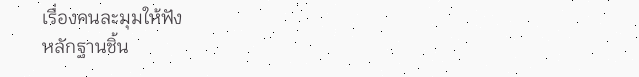เรื่องคนละมุมให้ฟัง
หลักฐานชิ้น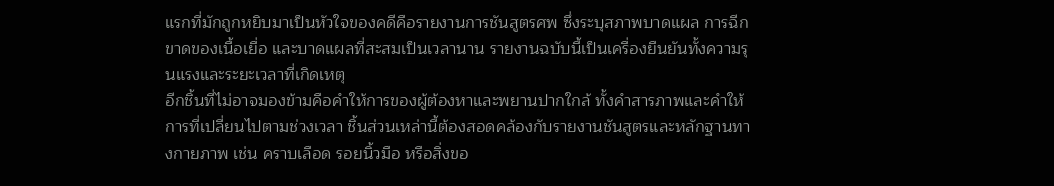แรกที่มักถูกหยิบมาเป็นหัวใจของคดีคือรายงานการชันสูตรศพ ซึ่งระบุสภาพบาดแผล การฉีกขาดของเนื้อเยื่อ และบาดแผลที่สะสมเป็นเวลานาน รายงานฉบับนี้เป็นเครื่องยืนยันทั้งความรุนแรงและระยะเวลาที่เกิดเหตุ
อีกชิ้นที่ไม่อาจมองข้ามคือคำให้การของผู้ต้องหาและพยานปากใกล้ ทั้งคำสารภาพและคำให้การที่เปลี่ยนไปตามช่วงเวลา ชิ้นส่วนเหล่านี้ต้องสอดคล้องกับรายงานชันสูตรและหลักฐานทางกายภาพ เช่น คราบเลือด รอยนิ้วมือ หรือสิ่งขอ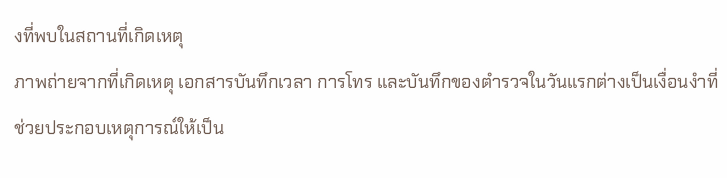งที่พบในสถานที่เกิดเหตุ
ภาพถ่ายจากที่เกิดเหตุ เอกสารบันทึกเวลา การโทร และบันทึกของตำรวจในวันแรกต่างเป็นเงื่อนงำที่ช่วยประกอบเหตุการณ์ให้เป็น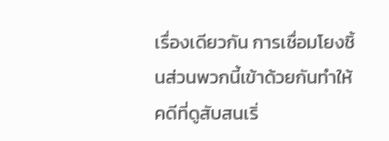เรื่องเดียวกัน การเชื่อมโยงชิ้นส่วนพวกนี้เข้าด้วยกันทำให้คดีที่ดูสับสนเริ่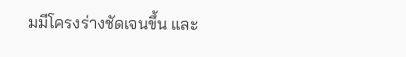มมีโครงร่างชัดเจนขึ้น และ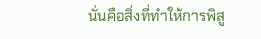นั่นคือสิ่งที่ทำให้การพิสู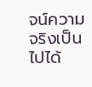จน์ความจริงเป็นไปได้